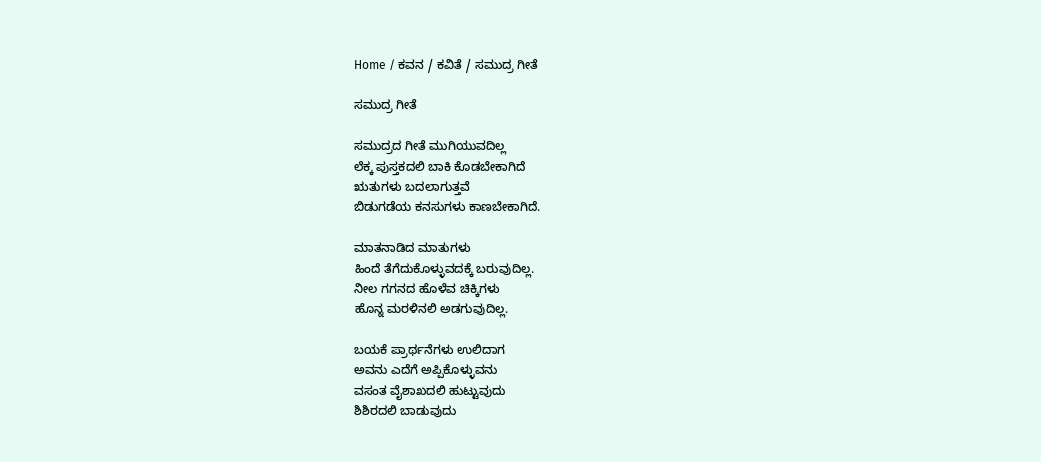Home / ಕವನ / ಕವಿತೆ / ಸಮುದ್ರ ಗೀತೆ

ಸಮುದ್ರ ಗೀತೆ

ಸಮುದ್ರದ ಗೀತೆ ಮುಗಿಯುವದಿಲ್ಲ
ಲೆಕ್ಕ ಪುಸ್ತಕದಲಿ ಬಾಕಿ ಕೊಡಬೇಕಾಗಿದೆ
ಋತುಗಳು ಬದಲಾಗುತ್ತವೆ
ಬಿಡುಗಡೆಯ ಕನಸುಗಳು ಕಾಣಬೇಕಾಗಿದೆ.

ಮಾತನಾಡಿದ ಮಾತುಗಳು
ಹಿಂದೆ ತೆಗೆದುಕೊಳ್ಳುವದಕ್ಕೆ ಬರುವುದಿಲ್ಲ.
ನೀಲ ಗಗನದ ಹೊಳೆವ ಚಿಕ್ಕಿಗಳು
ಹೊನ್ನ ಮರಳಿನಲಿ ಅಡಗುವುದಿಲ್ಲ.

ಬಯಕೆ ಪ್ರಾರ್ಥನೆಗಳು ಉಲಿದಾಗ
ಅವನು ಎದೆಗೆ ಅಪ್ಪಿಕೊಳ್ಳುವನು
ವಸಂತ ವೈಶಾಖದಲಿ ಹುಟ್ಟುವುದು
ಶಿಶಿರದಲಿ ಬಾಡುವುದು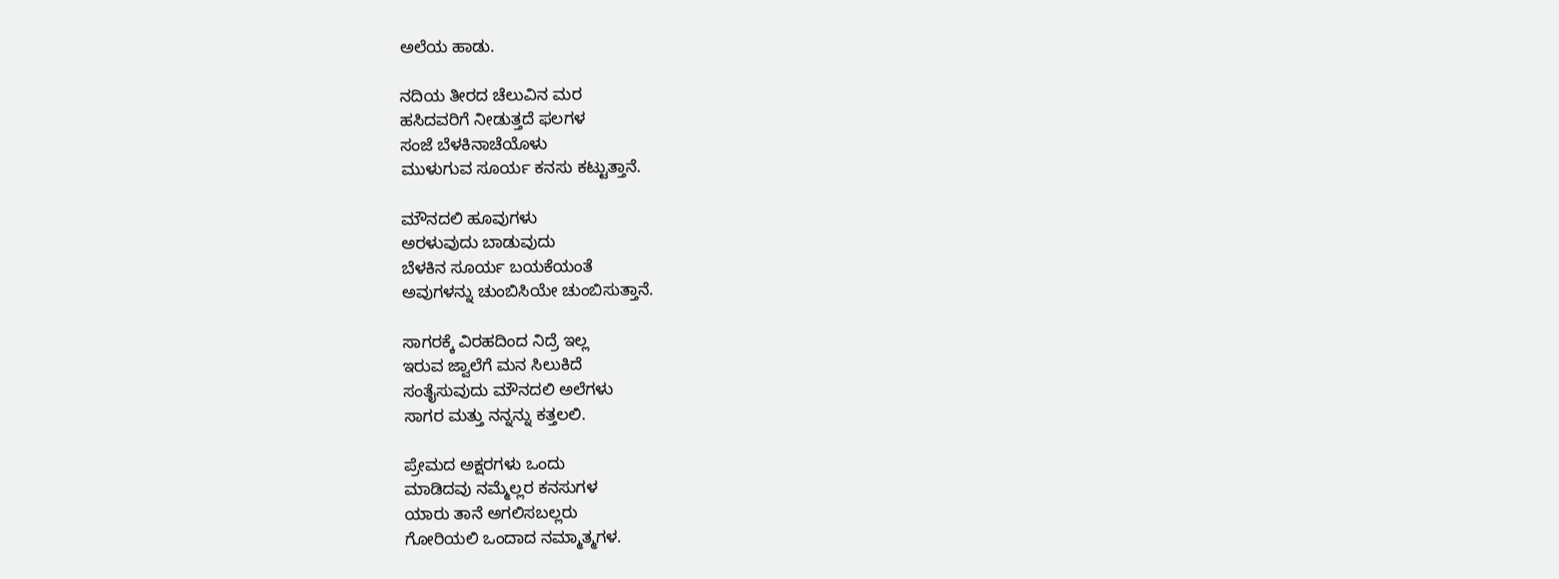ಅಲೆಯ ಹಾಡು.

ನದಿಯ ತೀರದ ಚೆಲುವಿನ ಮರ
ಹಸಿದವರಿಗೆ ನೀಡುತ್ತದೆ ಫಲಗಳ
ಸಂಜೆ ಬೆಳಕಿನಾಚೆಯೊಳು
ಮುಳುಗುವ ಸೂರ್ಯ ಕನಸು ಕಟ್ಟುತ್ತಾನೆ.

ಮೌನದಲಿ ಹೂವುಗಳು
ಅರಳುವುದು ಬಾಡುವುದು
ಬೆಳಕಿನ ಸೂರ್ಯ ಬಯಕೆಯಂತೆ
ಅವುಗಳನ್ನು ಚುಂಬಿಸಿಯೇ ಚುಂಬಿಸುತ್ತಾನೆ.

ಸಾಗರಕ್ಕೆ ವಿರಹದಿಂದ ನಿದ್ರೆ ಇಲ್ಲ
ಇರುವ ಜ್ವಾಲೆಗೆ ಮನ ಸಿಲುಕಿದೆ
ಸಂತೈಸುವುದು ಮೌನದಲಿ ಅಲೆಗಳು
ಸಾಗರ ಮತ್ತು ನನ್ನನ್ನು ಕತ್ತಲಲಿ.

ಪ್ರೇಮದ ಅಕ್ಷರಗಳು ಒಂದು
ಮಾಡಿದವು ನಮ್ಮೆಲ್ಲರ ಕನಸುಗಳ
ಯಾರು ತಾನೆ ಅಗಲಿಸಬಲ್ಲರು
ಗೋರಿಯಲಿ ಒಂದಾದ ನಮ್ಮಾತ್ಮಗಳ.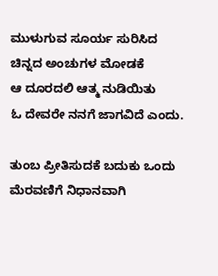ಮುಳುಗುವ ಸೂರ್ಯ ಸುರಿಸಿದ
ಚಿನ್ನದ ಅಂಚುಗಳ ಮೋಡಕೆ
ಆ ದೂರದಲಿ ಆತ್ಮ ನುಡಿಯಿತು
ಓ ದೇವರೇ ನನಗೆ ಜಾಗವಿದೆ ಎಂದು.

ತುಂಬ ಪ್ರೀತಿಸುದಕೆ ಬದುಕು ಒಂದು
ಮೆರವಣಿಗೆ ನಿಧಾನವಾಗಿ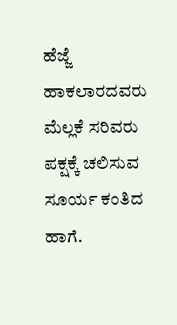ಹೆಜ್ಜೆ
ಹಾಕಲಾರದವರು ಮೆಲ್ಲಕೆ ಸರಿವರು
ಪಕ್ಷಕ್ಕೆ ಚಲಿಸುವ ಸೂರ್ಯ ಕಂತಿದ ಹಾಗೆ.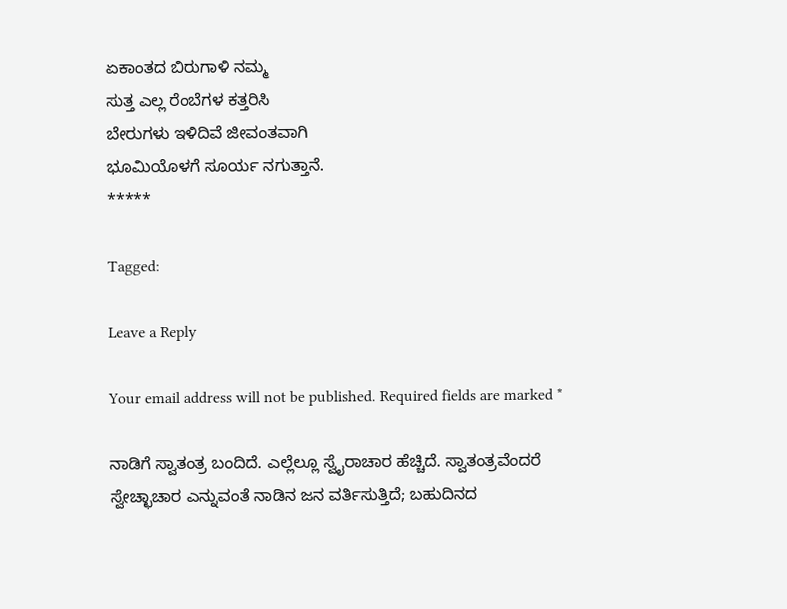ಏಕಾಂತದ ಬಿರುಗಾಳಿ ನಮ್ಮ
ಸುತ್ತ ಎಲ್ಲ ರೆಂಬೆಗಳ ಕತ್ತರಿಸಿ
ಬೇರುಗಳು ಇಳಿದಿವೆ ಜೀವಂತವಾಗಿ
ಭೂಮಿಯೊಳಗೆ ಸೂರ್ಯ ನಗುತ್ತಾನೆ.
*****

Tagged:

Leave a Reply

Your email address will not be published. Required fields are marked *

ನಾಡಿಗೆ ಸ್ವಾತಂತ್ರ ಬಂದಿದೆ. ಎಲ್ಲೆಲ್ಲೂ ಸ್ವೈರಾಚಾರ ಹೆಚ್ಚಿದೆ. ಸ್ವಾತಂತ್ರವೆಂದರೆ ಸ್ವೇಚ್ಛಾಚಾರ ಎನ್ನುವಂತೆ ನಾಡಿನ ಜನ ವರ್ತಿಸುತ್ತಿದೆ; ಬಹುದಿನದ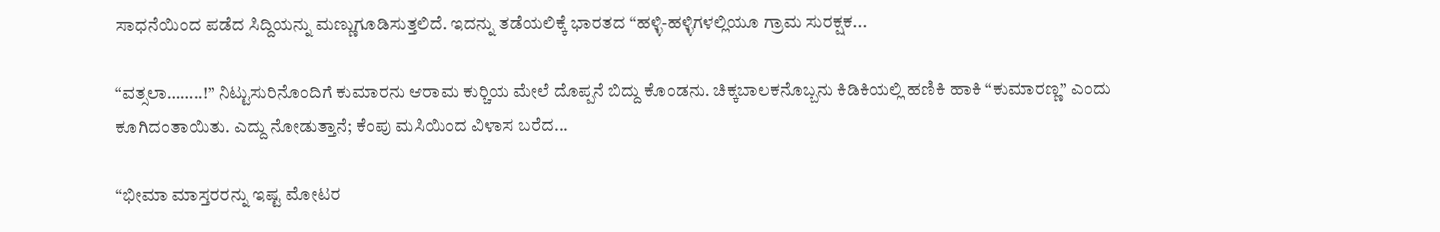ಸಾಧನೆಯಿಂದ ಪಡೆದ ಸಿದ್ದಿಯನ್ನು ಮಣ್ಣುಗೂಡಿಸುತ್ತಲಿದೆ. ಇದನ್ನು ತಡೆಯಲಿಕ್ಕೆ ಭಾರತದ “ಹಳ್ಳಿ-ಹಳ್ಳಿಗಳಲ್ಲಿಯೂ ಗ್ರಾಮ ಸುರಕ್ಷಕ...

“ವತ್ಸಲಾ……..!” ನಿಟ್ಟುಸುರಿನೊಂದಿಗೆ ಕುಮಾರನು ಆರಾಮ ಕುರ್‍ಚಿಯ ಮೇಲೆ ದೊಪ್ಪನೆ ಬಿದ್ದು ಕೊಂಡನು. ಚಿಕ್ಕಬಾಲಕನೊಬ್ಬನು ಕಿಡಿಕಿಯಲ್ಲಿ ಹಣಿಕಿ ಹಾಕಿ “ಕುಮಾರಣ್ಣ” ಎಂದು ಕೂಗಿದಂತಾಯಿತು. ಎದ್ದು ನೋಡುತ್ತಾನೆ; ಕೆಂಪು ಮಸಿಯಿಂದ ವಿಳಾಸ ಬರೆದ...

“ಭೀಮಾ ಮಾಸ್ತರರನ್ನು ಇಷ್ಟ ಮೋಟರ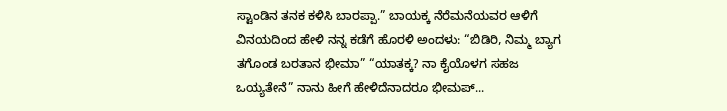ಸ್ಟಾಂಡಿನ ತನಕ ಕಳಿಸಿ ಬಾರಪ್ಪಾ.” ಬಾಯಕ್ಕ ನೆರೆಮನೆಯವರ ಆಳಿಗೆ ವಿನಯದಿಂದ ಹೇಳಿ ನನ್ನ ಕಡೆಗೆ ಹೊರಳಿ ಅಂದಳು: “ಬಿಡಿರಿ, ನಿಮ್ಮ ಬ್ಯಾಗ ತಗೊಂಡ ಬರತಾನ ಭೀಮಾ” “ಯಾತಕ್ಕ? ನಾ ಕೈಯೊಳಗ ಸಹಜ ಒಯ್ಯತೇನೆ” ನಾನು ಹೀಗೆ ಹೇಳಿದೆನಾದರೂ ಭೀಮಪ್...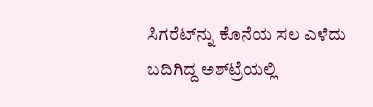ಸಿಗರೆಟ್‌ನ್ನು ಕೊನೆಯ ಸಲ ಎಳೆದು ಬದಿಗಿದ್ದ ಅಶ್‌ಟ್ರೆಯಲ್ಲಿ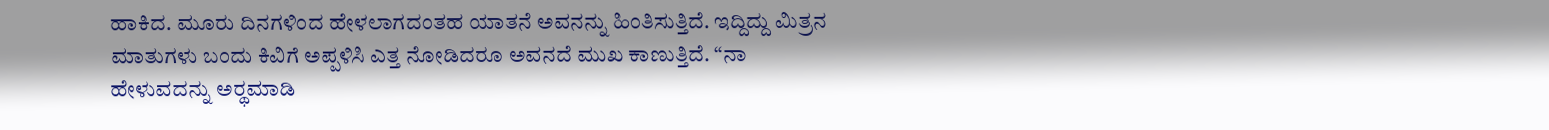ಹಾಕಿದ. ಮೂರು ದಿನಗಳಿಂದ ಹೇಳಲಾಗದಂತಹ ಯಾತನೆ ಅವನನ್ನು ಹಿಂತಿಸುತ್ತಿದೆ. ಇದ್ದಿದ್ದು ಮಿತ್ರನ ಮಾತುಗಳು ಬಂದು ಕಿವಿಗೆ ಅಪ್ಪಳಿಸಿ ಎತ್ತ ನೋಡಿದರೂ ಅವನದೆ ಮುಖ ಕಾಣುತ್ತಿದೆ. “ನಾ ಹೇಳುವದನ್ನು ಅರ್‍ಥಮಾಡಿ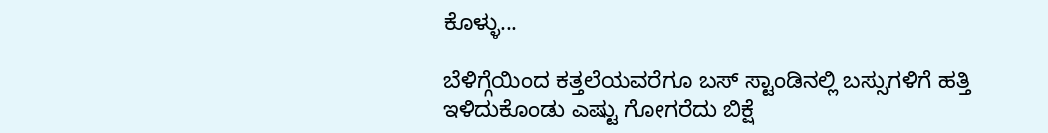ಕೊಳ್ಳು...

ಬೆಳಿಗ್ಗೆಯಿಂದ ಕತ್ತಲೆಯವರೆಗೂ ಬಸ್ ಸ್ಟಾಂಡಿನಲ್ಲಿ ಬಸ್ಸುಗಳಿಗೆ ಹತ್ತಿ ಇಳಿದುಕೊಂಡು ಎಷ್ಟು ಗೋಗರೆದು ಬಿಕ್ಷೆ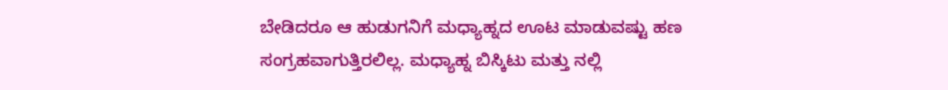ಬೇಡಿದರೂ ಆ ಹುಡುಗನಿಗೆ ಮಧ್ಯಾಹ್ನದ ಊಟ ಮಾಡುವಷ್ಟು ಹಣ ಸಂಗ್ರಹವಾಗುತ್ತಿರಲಿಲ್ಲ. ಮಧ್ಯಾಹ್ನ ಬಿಸ್ಕಿಟು ಮತ್ತು ನಲ್ಲಿ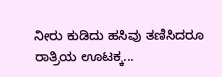ನೀರು ಕುಡಿದು ಹಸಿವು ತಣಿಸಿದರೂ ರಾತ್ರಿಯ ಊಟಕ್ಕ...